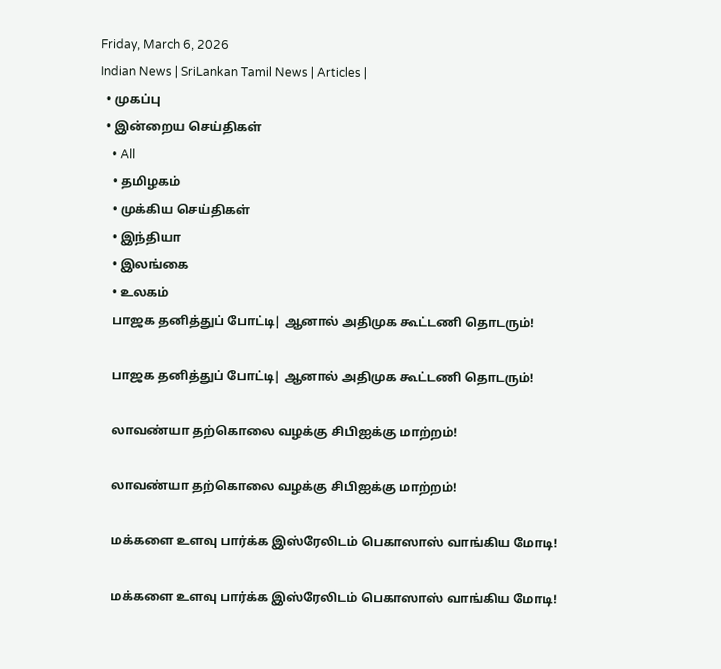Friday, March 6, 2026
Indian News | SriLankan Tamil News | Articles |
  • முகப்பு
  • இன்றைய செய்திகள்
    • All
    • தமிழகம்
    • முக்கிய செய்திகள்
    • இந்தியா
    • இலங்கை
    • உலகம்
    பாஜக தனித்துப் போட்டி| ஆனால் அதிமுக கூட்டணி தொடரும்!

    பாஜக தனித்துப் போட்டி| ஆனால் அதிமுக கூட்டணி தொடரும்!

    லாவண்யா தற்கொலை வழக்கு சிபிஐக்கு மாற்றம்!

    லாவண்யா தற்கொலை வழக்கு சிபிஐக்கு மாற்றம்!

    மக்களை உளவு பார்க்க இஸ்ரேலிடம் பெகாஸாஸ் வாங்கிய மோடி!

    மக்களை உளவு பார்க்க இஸ்ரேலிடம் பெகாஸாஸ் வாங்கிய மோடி!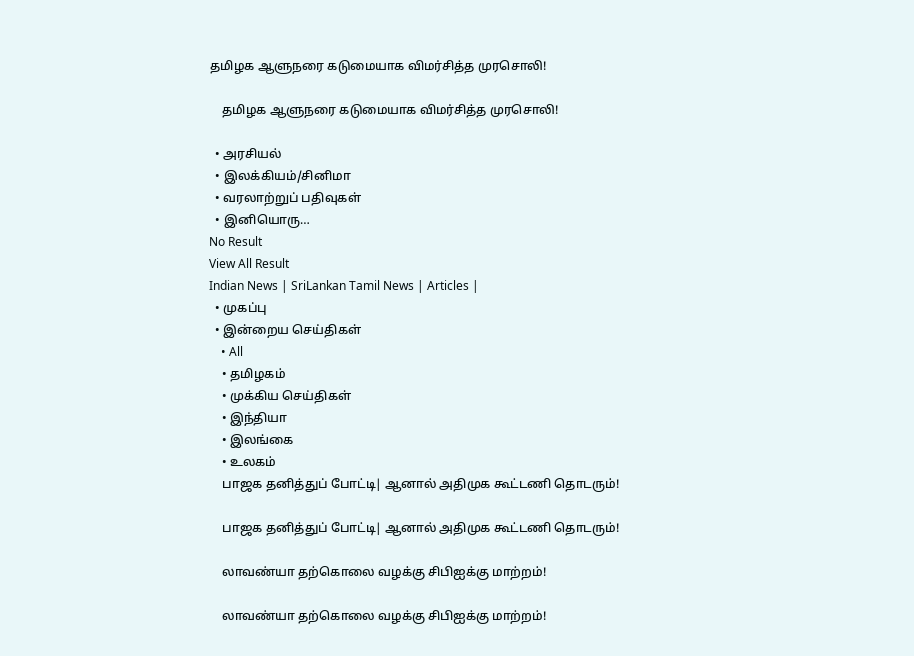தமிழக ஆளுநரை கடுமையாக விமர்சித்த முரசொலி!

    தமிழக ஆளுநரை கடுமையாக விமர்சித்த முரசொலி!

  • அரசியல்
  • இலக்கியம்/சினிமா
  • வரலாற்றுப் பதிவுகள்
  • இனியொரு…
No Result
View All Result
Indian News | SriLankan Tamil News | Articles |
  • முகப்பு
  • இன்றைய செய்திகள்
    • All
    • தமிழகம்
    • முக்கிய செய்திகள்
    • இந்தியா
    • இலங்கை
    • உலகம்
    பாஜக தனித்துப் போட்டி| ஆனால் அதிமுக கூட்டணி தொடரும்!

    பாஜக தனித்துப் போட்டி| ஆனால் அதிமுக கூட்டணி தொடரும்!

    லாவண்யா தற்கொலை வழக்கு சிபிஐக்கு மாற்றம்!

    லாவண்யா தற்கொலை வழக்கு சிபிஐக்கு மாற்றம்!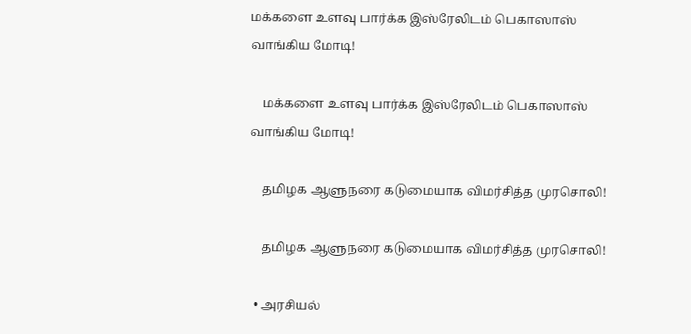மக்களை உளவு பார்க்க இஸ்ரேலிடம் பெகாஸாஸ் வாங்கிய மோடி!

    மக்களை உளவு பார்க்க இஸ்ரேலிடம் பெகாஸாஸ் வாங்கிய மோடி!

    தமிழக ஆளுநரை கடுமையாக விமர்சித்த முரசொலி!

    தமிழக ஆளுநரை கடுமையாக விமர்சித்த முரசொலி!

  • அரசியல்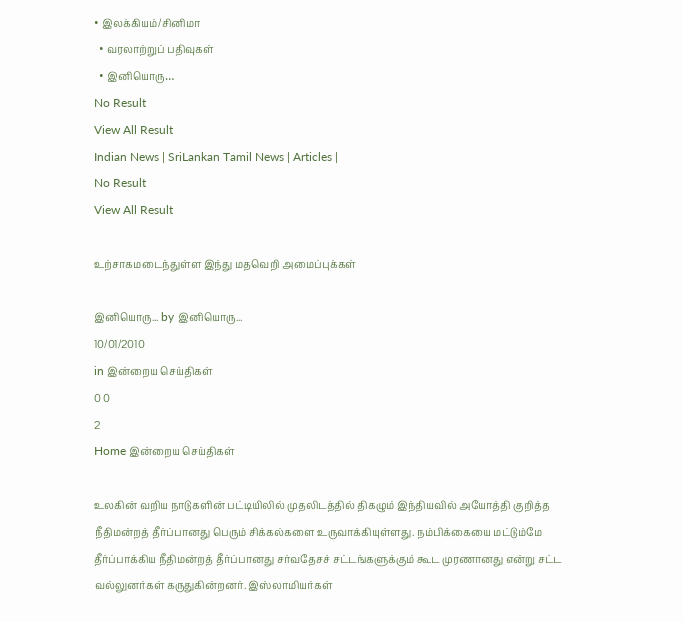• இலக்கியம்/சினிமா
  • வரலாற்றுப் பதிவுகள்
  • இனியொரு…
No Result
View All Result
Indian News | SriLankan Tamil News | Articles |
No Result
View All Result

உற்சாகமடைந்துள்ள இந்து மதவெறி அமைப்புக்கள்

இனியொரு... by இனியொரு...
10/01/2010
in இன்றைய செய்திகள்
0 0
2
Home இன்றைய செய்திகள்

உலகின் வறிய நாடுகளின் பட்டியிலில் முதலிடத்தில் திகழும் இந்தியவில் அயோத்தி குறித்த நீதிமன்றத் தீர்ப்பானது பெரும் சிக்கல்களை உருவாக்கியுள்ளது. நம்பிக்கையை மட்டும்மே தீர்ப்பாக்கிய நீதிமன்றத் தீர்ப்பானது சர்வதேசச் சட்டங்களுக்கும் கூட முரணானது என்று சட்ட வல்லுனர்கள் கருதுகின்றனர். இஸ்லாமியர்கள்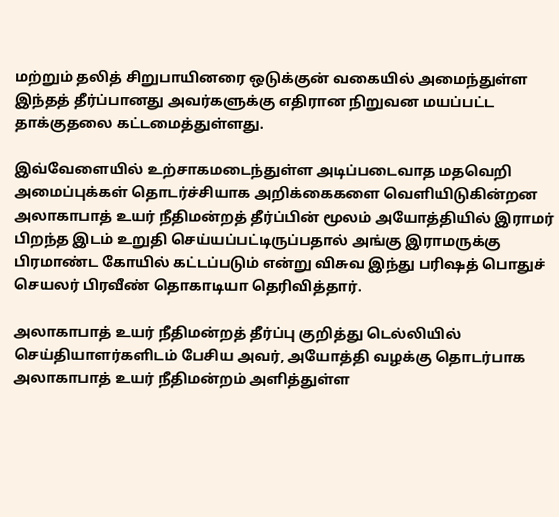மற்றும் தலித் சிறுபாயினரை ஒடுக்குன் வகையில் அமைந்துள்ள இந்தத் தீர்ப்பானது அவர்களுக்கு எதிரான நிறுவன மயப்பட்ட தாக்குதலை கட்டமைத்துள்ளது.

இவ்வேளையில் உற்சாகமடைந்துள்ள அடிப்படைவாத மதவெறி அமைப்புக்கள் தொடர்ச்சியாக அறிக்கைகளை வெளியிடுகின்றன
அலாகாபாத் உயர் நீதிமன்றத் தீர்ப்பின் மூலம் அயோத்தியில் இராமர் பிறந்த இடம் உறுதி செய்யப்பட்டிருப்பதால் அங்கு இராமருக்கு பிரமாண்ட கோயில் கட்டப்படும் என்று விசுவ இந்து பரிஷத் பொதுச் செயலர் பிரவீண் தொகாடியா தெரிவித்தார்.

அலாகாபாத் உயர் நீதிமன்றத் தீர்ப்பு குறித்து டெ‌ல்லியில் செய்தியாளர்களிடம் பே‌சிய அவ‌ர், அயோத்தி வழக்கு தொடர்பாக அலாகாபாத் உயர் நீதிமன்றம் அளித்துள்ள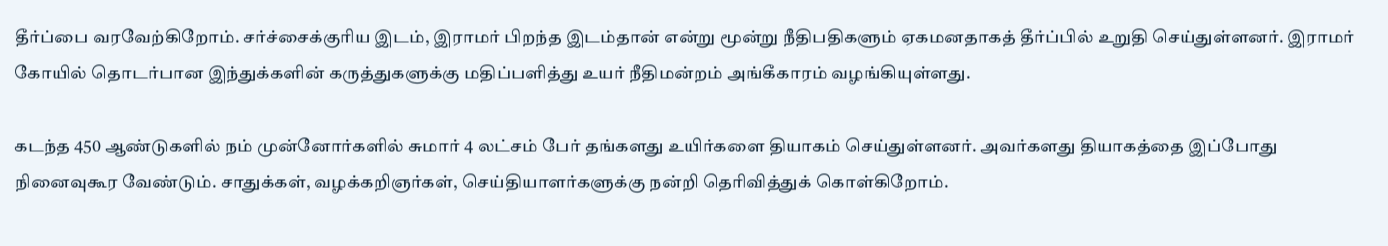தீர்ப்பை வரவேற்கிறோம். சர்ச்சைக்குரிய இடம், இராமர் பிறந்த இடம்தான் என்று மூன்று நீதிபதிகளும் ஏகமனதாகத் தீர்ப்பில் உறுதி செய்துள்ளனர். இராமர் கோயில் தொடர்பான இந்துக்களின் கருத்துகளுக்கு மதிப்பளித்து உயர் நீதிமன்றம் அங்கீகாரம் வழங்கியுள்ளது.

கடந்த 450 ஆண்டுகளில் நம் முன்னோர்களில் சுமார் 4 லட்சம் பேர் தங்களது உயிர்களை தியாகம் செய்துள்ளனர். அவர்களது தியாகத்தை இப்போது நினைவுகூர வேண்டும். சாதுக்கள், வழக்கறிஞர்கள், செய்தியாளர்களுக்கு நன்றி தெரிவித்துக் கொள்கிறோம்.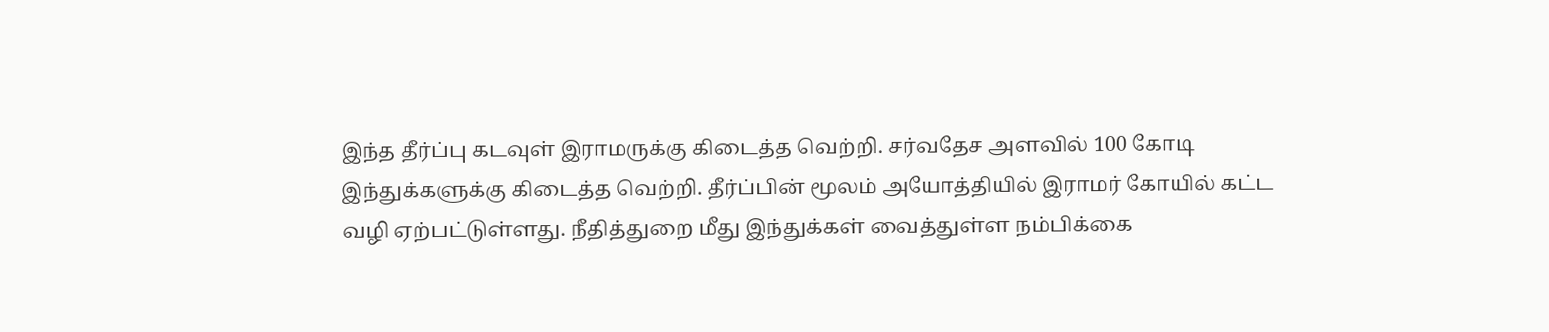இந்த தீர்ப்பு கடவுள் இராமருக்கு கிடைத்த வெற்றி. சர்வதேச அளவில் 100 கோடி இந்துக்களுக்கு கிடைத்த வெற்றி. தீர்ப்பின் மூலம் அயோத்தியில் இராமர் கோயில் கட்ட வழி ஏற்பட்டுள்ளது. நீதித்துறை மீது இந்துக்கள் வைத்துள்ள நம்பிக்கை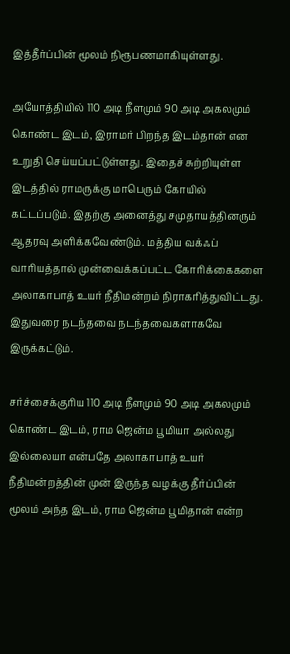இத்தீர்ப்பின் மூலம் நிரூபணமாகியுள்ளது.

அயோத்தியில் 110 அடி நீளமும் 90 அடி அகலமும் கொண்ட இடம், இராமர் பிறந்த இடம்தான் என உறுதி செய்யப்பட்டுள்ளது. இதைச் சுற்றியுள்ள இடத்தில் ராமருக்கு மாபெரும் கோயில் கட்டப்படும். இதற்கு அனைத்து சமுதாயத்தினரும் ஆதரவு அளிக்கவேண்டும். மத்திய வக்ஃப் வாரியத்தால் முன்வைக்கப்பட்ட கோரிக்கைகளை அலாகாபாத் உயர் நீதிமன்றம் நிராகரித்துவிட்டது. இதுவரை நடந்தவை நடந்தவைகளாகவே இருக்கட்டும்.

சர்ச்சைக்குரிய 110 அடி நீளமும் 90 அடி அகலமும் கொண்ட இடம், ராம ஜென்ம பூமியா அல்லது இல்லையா என்பதே அலாகாபாத் உயர் நீதிமன்றத்தின் முன் இருந்த வழக்கு தீர்ப்பின் மூலம் அந்த இடம், ராம ஜென்ம பூமிதான் என்ற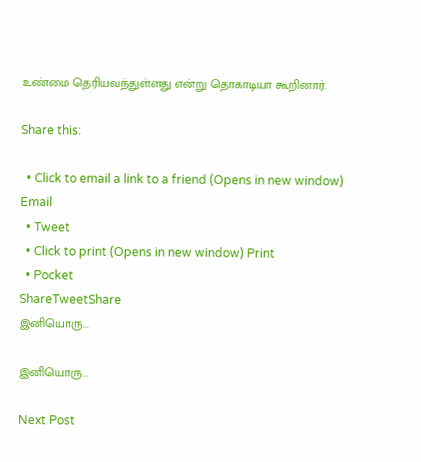உண்மை தெரியவந்துள்ளது என்று தொகாடியா கூ‌றினா‌ர்.

Share this:

  • Click to email a link to a friend (Opens in new window) Email
  • Tweet
  • Click to print (Opens in new window) Print
  • Pocket
ShareTweetShare
இனியொரு...

இனியொரு...

Next Post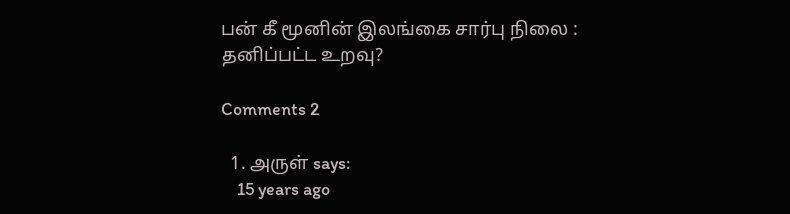பன் கீ மூனின் இலங்கை சார்பு நிலை : தனிப்பட்ட உறவு?

Comments 2

  1. அருள் says:
    15 years ago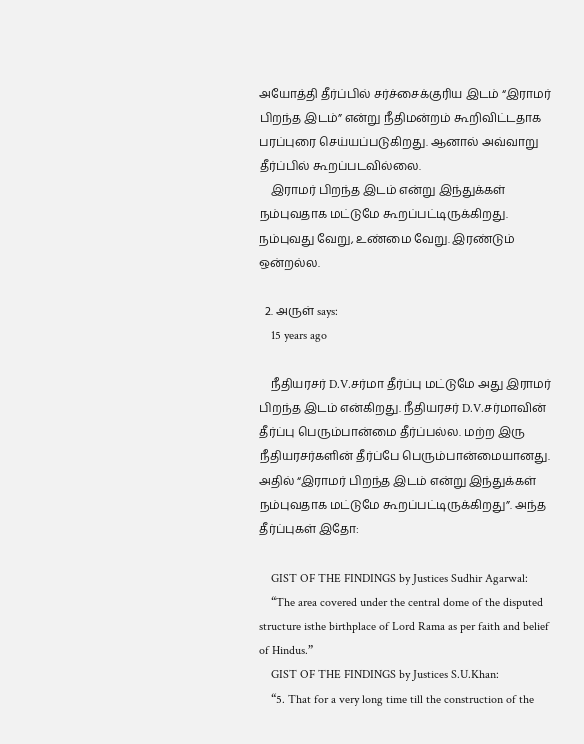அயோத்தி தீர்ப்பில் சர்ச்சைக்குரிய இடம் “இராமர் பிறந்த இடம்” என்று நீதிமன்றம் கூறிவிட்டதாக பரப்புரை செய்யப்படுகிறது. ஆனால் அவ்வாறு தீர்ப்பில் கூறப்படவில்லை.
    இராமர் பிறந்த இடம் என்று இந்துக்கள் நம்புவதாக மட்டுமே கூறப்பட்டிருக்கிறது. நம்புவது வேறு, உண்மை வேறு. இரண்டும் ஒன்றல்ல.

  2. அருள் says:
    15 years ago

    நீதியரசர் D.V.சர்மா தீர்ப்பு மட்டுமே அது இராமர் பிறந்த இடம் என்கிறது. நீதியரசர் D.V.சர்மாவின் தீர்ப்பு பெரும்பான்மை தீர்ப்பல்ல. மற்ற இரு நீதியரசர்களின் தீர்ப்பே பெரும்பான்மையானது. அதில் “இராமர் பிறந்த இடம் என்று இந்துக்கள் நம்புவதாக மட்டுமே கூறப்பட்டிருக்கிறது”. அந்த தீர்ப்புகள் இதோ:

    GIST OF THE FINDINGS by Justices Sudhir Agarwal:
    “The area covered under the central dome of the disputed structure isthe birthplace of Lord Rama as per faith and belief of Hindus.”
    GIST OF THE FINDINGS by Justices S.U.Khan:
    “5. That for a very long time till the construction of the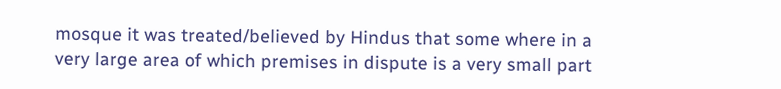mosque it was treated/believed by Hindus that some where in a very large area of which premises in dispute is a very small part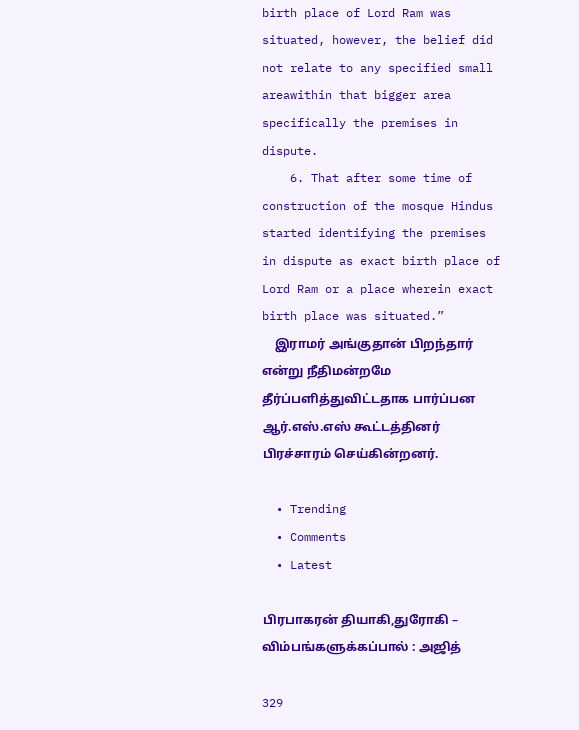birth place of Lord Ram was situated, however, the belief did not relate to any specified small areawithin that bigger area specifically the premises in dispute.
    6. That after some time of construction of the mosque Hindus started identifying the premises in dispute as exact birth place of Lord Ram or a place wherein exact birth place was situated.”
    இராமர் அங்குதான் பிறந்தார் என்று நீதிமன்றமே தீர்ப்பளித்துவிட்டதாக பார்ப்பன ஆர்.எஸ்.எஸ் கூட்டத்தினர் பிரச்சாரம் செய்கின்றனர்.

  • Trending
  • Comments
  • Latest

பிரபாகரன் தியாகி,துரோகி – விம்பங்களுக்கப்பால் : அஜித்

329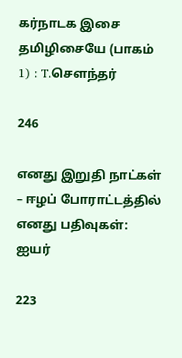கர்நாடக இசை தமிழிசையே (பாகம் 1) : T.செளந்தர்

246

எனது இறுதி நாட்கள் – ஈழப் போராட்டத்தில் எனது பதிவுகள்: ஐயர்

223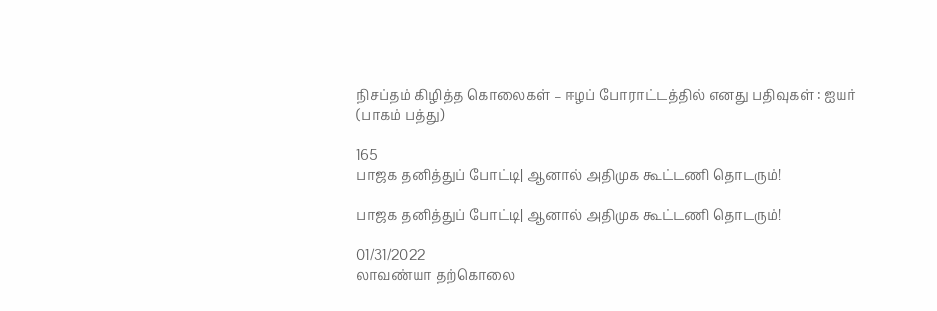நிசப்தம் கிழித்த கொலைகள் – ஈழப் போராட்டத்தில் எனது பதிவுகள் : ஐயர் (பாகம் பத்து)

165
பாஜக தனித்துப் போட்டி| ஆனால் அதிமுக கூட்டணி தொடரும்!

பாஜக தனித்துப் போட்டி| ஆனால் அதிமுக கூட்டணி தொடரும்!

01/31/2022
லாவண்யா தற்கொலை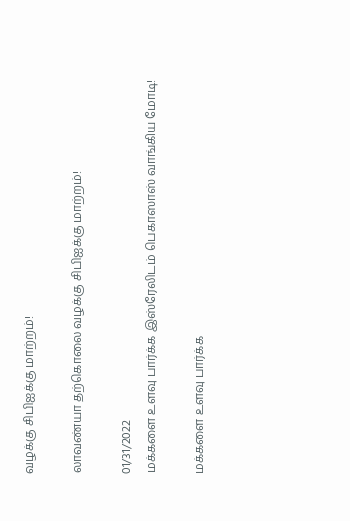வழக்கு சிபிஐக்கு மாற்றம்!

லாவண்யா தற்கொலை வழக்கு சிபிஐக்கு மாற்றம்!

01/31/2022
மக்களை உளவு பார்க்க இஸ்ரேலிடம் பெகாஸாஸ் வாங்கிய மோடி!

மக்களை உளவு பார்க்க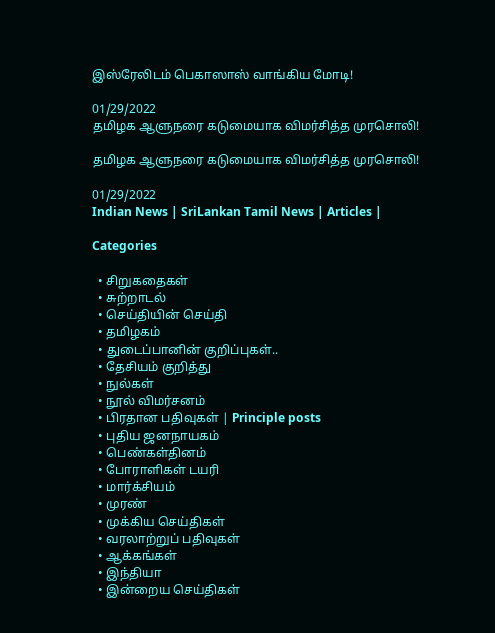இஸ்ரேலிடம் பெகாஸாஸ் வாங்கிய மோடி!

01/29/2022
தமிழக ஆளுநரை கடுமையாக விமர்சித்த முரசொலி!

தமிழக ஆளுநரை கடுமையாக விமர்சித்த முரசொலி!

01/29/2022
Indian News | SriLankan Tamil News | Articles |

Categories

  • சிறுகதைகள்
  • சுற்றாடல்
  • செய்தியின் செய்தி
  • தமிழகம்
  • துடைப்பானின் குறிப்புகள்..
  • தேசியம் குறித்து
  • நுல்கள்
  • நூல் விமர்சனம்
  • பிரதான பதிவுகள் | Principle posts
  • புதிய ஜனநாயகம்
  • பெண்கள்தினம்
  • போராளிகள் டயரி
  • மார்க்சியம்
  • முரண்
  • முக்கிய செய்திகள்
  • வரலாற்றுப் பதிவுகள்
  • ஆக்கங்கள்
  • இந்தியா
  • இன்றைய செய்திகள்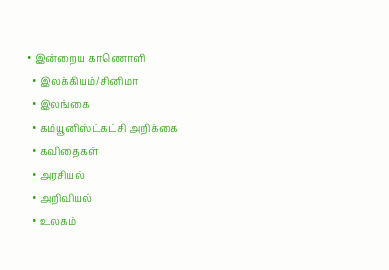• இன்றைய காணொளி
  • இலக்கியம்/சினிமா
  • இலங்கை
  • கம்யூனிஸ்ட்கட்சி அறிக்கை
  • கவிதைகள்
  • அரசியல்
  • அறிவியல்
  • உலகம்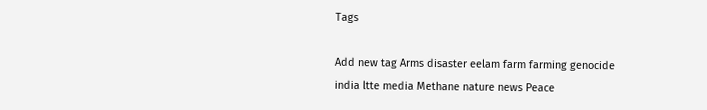Tags

Add new tag Arms disaster eelam farm farming genocide india ltte media Methane nature news Peace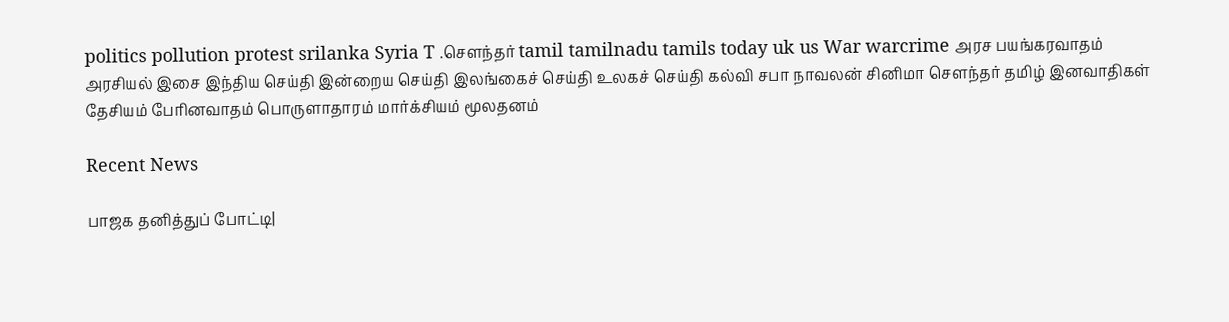politics pollution protest srilanka Syria T .சௌந்தர் tamil tamilnadu tamils today uk us War warcrime அரச பயங்கரவாதம் அரசியல் இசை இந்திய செய்தி இன்றைய செய்தி இலங்கைச் செய்தி உலகச் செய்தி கல்வி சபா நாவலன் சினிமா சௌந்தர் தமிழ் இனவாதிகள் தேசியம் பேரினவாதம் பொருளாதாரம் மார்க்சியம் மூலதனம்

Recent News

பாஜக தனித்துப் போட்டி|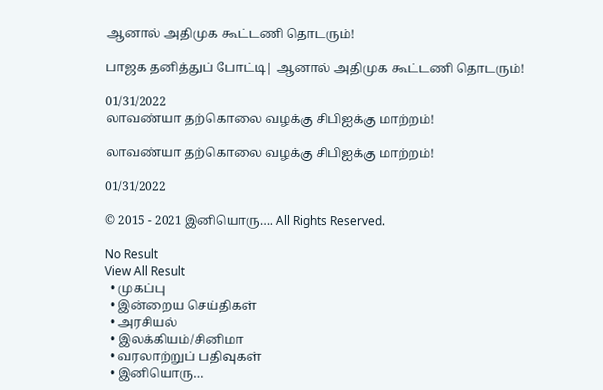ஆனால் அதிமுக கூட்டணி தொடரும்!

பாஜக தனித்துப் போட்டி| ஆனால் அதிமுக கூட்டணி தொடரும்!

01/31/2022
லாவண்யா தற்கொலை வழக்கு சிபிஐக்கு மாற்றம்!

லாவண்யா தற்கொலை வழக்கு சிபிஐக்கு மாற்றம்!

01/31/2022

© 2015 - 2021 இனியொரு…. All Rights Reserved.

No Result
View All Result
  • முகப்பு
  • இன்றைய செய்திகள்
  • அரசியல்
  • இலக்கியம்/சினிமா
  • வரலாற்றுப் பதிவுகள்
  • இனியொரு…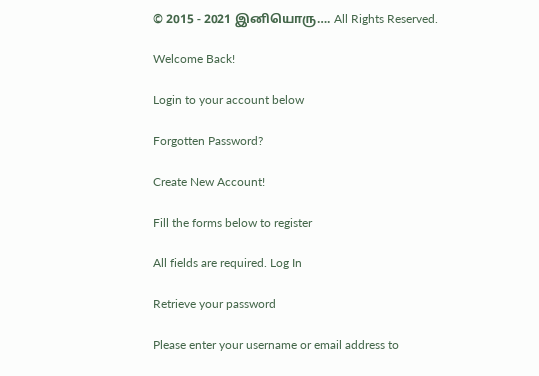© 2015 - 2021 இனியொரு…. All Rights Reserved.

Welcome Back!

Login to your account below

Forgotten Password?

Create New Account!

Fill the forms below to register

All fields are required. Log In

Retrieve your password

Please enter your username or email address to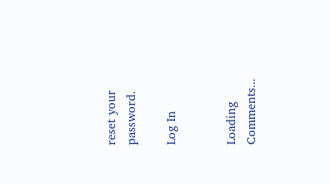reset your password.

Log In


Loading Comments...